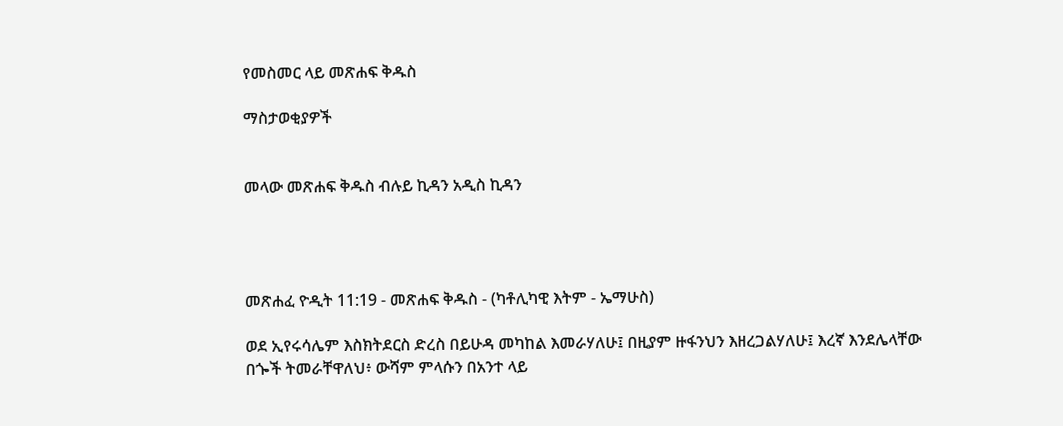የመስመር ላይ መጽሐፍ ቅዱስ

ማስታወቂያዎች


መላው መጽሐፍ ቅዱስ ብሉይ ኪዳን አዲስ ኪዳን




መጽሐፈ ዮዲት 11:19 - መጽሐፍ ቅዱስ - (ካቶሊካዊ እትም - ኤማሁስ)

ወደ ኢየሩሳሌም እስክትደርስ ድረስ በይሁዳ መካከል እመራሃለሁ፤ በዚያም ዙፋንህን እዘረጋልሃለሁ፤ እረኛ እንደሌላቸው በጐች ትመራቸዋለህ፥ ውሻም ምላሱን በአንተ ላይ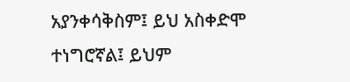አያንቀሳቅስም፤ ይህ አስቀድሞ ተነግሮኛል፤ ይህም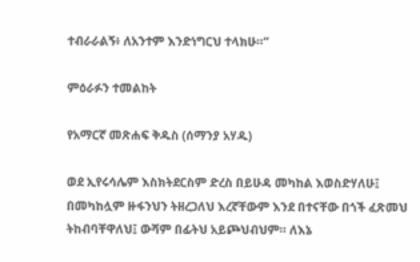ተብራራልኝ፥ ለአንተም እንድነግርህ ተላክሁ።”

ምዕራፉን ተመልከት

የአማርኛ መጽሐፍ ቅዱስ (ሰማንያ አሃዱ)

ወደ ኢየሩሳሌም እስክትደርስም ድረስ በይሁዳ መካከል እወስድሃለሁ፤ በመካከሏም ዙፋንህን ትዘረጋለህ እረኛቸውም እንደ በተናቸው በጎች ፈጽመህ ትከብባቸዋለህ፤ ውሻም በፊትህ አይጮህብህም። ለእኔ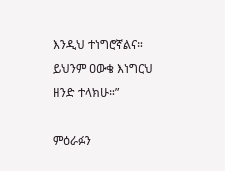እንዲህ ተነግሮኛልና። ይህንም ዐውቄ እነግርህ ዘንድ ተላክሁ።”

ምዕራፉን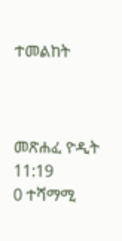ተመልከት



መጽሐፈ ዮዲት 11:19
0 ተሻማሚ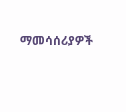ማመሳሰሪያዎች